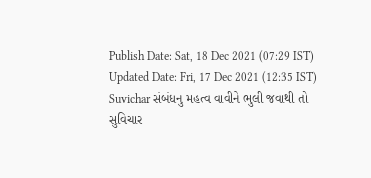Publish Date: Sat, 18 Dec 2021 (07:29 IST)
Updated Date: Fri, 17 Dec 2021 (12:35 IST)
Suvichar સંબંધનુ મહત્વ વાવીને ભુલી જવાથી તો
સુવિચાર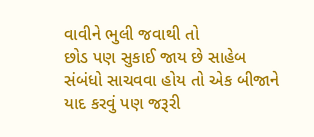વાવીને ભુલી જવાથી તો
છોડ પણ સુકાઈ જાય છે સાહેબ
સંબંધો સાચવવા હોય તો એક બીજાને
યાદ કરવું પણ જરૂરી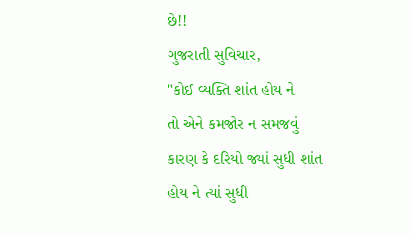છે!!
ગુજરાતી સુવિચાર,
"કોઈ વ્યક્તિ શાંત હોય ને
તો એને કમજોર ન સમજવું
કારણ કે દરિયો જ્યાં સુધી શાંત
હોય ને ત્યાં સુધી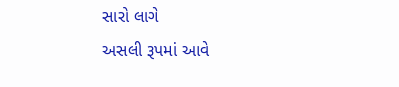સારો લાગે
અસલી રૂપમાં આવે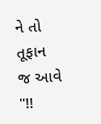ને તો
તૂફાન જ આવે "!!